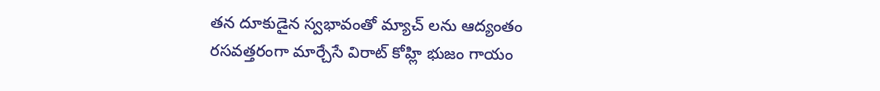తన దూకుడైన స్వభావంతో మ్యాచ్ లను ఆద్యంతం రసవత్తరంగా మార్చేసే విరాట్ కోహ్లి భుజం గాయం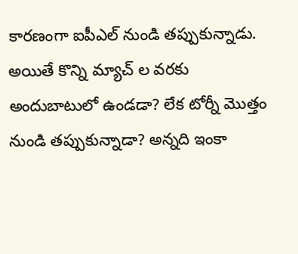కారణంగా ఐపీఎల్ నుండి తప్పుకున్నాడు. అయితే కొన్ని మ్యాచ్ ల వరకు అందుబాటులో ఉండడా? లేక టోర్నీ మొత్తం నుండి తప్పుకున్నాడా? అన్నది ఇంకా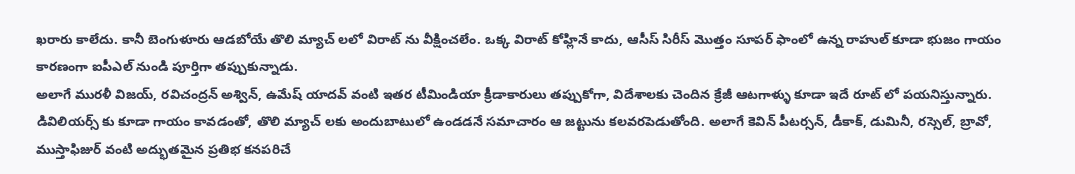ఖరారు కాలేదు. కానీ బెంగుళూరు ఆడబోయే తొలి మ్యాచ్ లలో విరాట్ ను వీక్షించలేం. ఒక్క విరాట్ కోహ్లినే కాదు, ఆసీస్ సిరీస్ మొత్తం సూపర్ ఫాంలో ఉన్న రాహుల్ కూడా భుజం గాయం కారణంగా ఐపీఎల్ నుండి పూర్తిగా తప్పుకున్నాడు.
అలాగే మురళీ విజయ్, రవిచంద్రన్ అశ్విన్, ఉమేష్ యాదవ్ వంటి ఇతర టీమిండియా క్రీడాకారులు తప్పుకోగా, విదేశాలకు చెందిన క్రేజీ ఆటగాళ్ళు కూడా ఇదే రూట్ లో పయనిస్తున్నారు. డివిలియర్స్ కు కూడా గాయం కావడంతో, తొలి మ్యాచ్ లకు అందుబాటులో ఉండడనే సమాచారం ఆ జట్టును కలవరపెడుతోంది. అలాగే కెవిన్ పీటర్సన్, డీకాక్, డుమినీ, రస్సెల్, బ్రావో, ముస్తాఫిజుర్ వంటి అద్భుతమైన ప్రతిభ కనపరిచే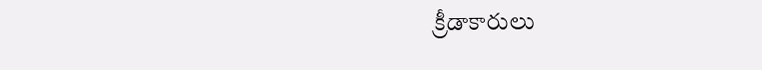క్రీడాకారులు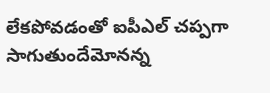లేకపోవడంతో ఐపీఎల్ చప్పగా సాగుతుందేమోనన్న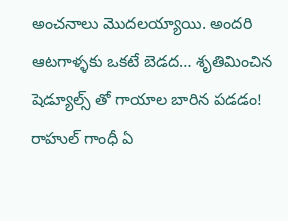అంచనాలు మొదలయ్యాయి. అందరి ఆటగాళ్ళకు ఒకటే బెడద… శృతిమించిన షెడ్యూల్స్ తో గాయాల బారిన పడడం!
రాహుల్ గాంధీ ఏ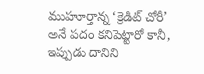ముహూర్తాన్న ‘క్రెడిట్ చోరీ’ అనే పదం కనిపెట్టారో కానీ, ఇప్పుడు దానిని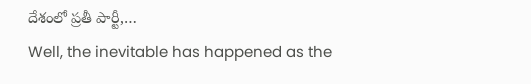దేశంలో ప్రతీ పార్టీ,…
Well, the inevitable has happened as the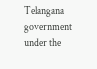Telangana government under the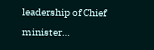leadership of Chief minister…